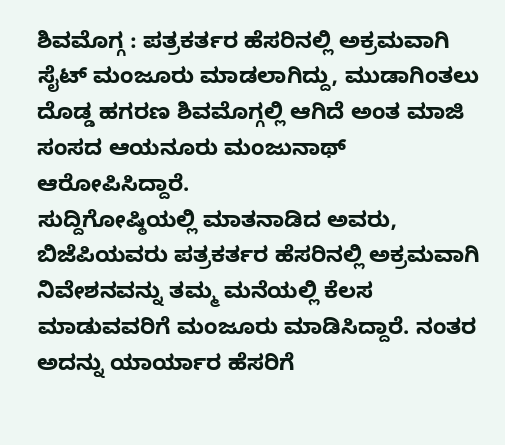ಶಿವಮೊಗ್ಗ : ಪತ್ರಕರ್ತರ ಹೆಸರಿನಲ್ಲಿ ಅಕ್ರಮವಾಗಿ ಸೈಟ್ ಮಂಜೂರು ಮಾಡಲಾಗಿದ್ದು, ಮುಡಾಗಿಂತಲು ದೊಡ್ಡ ಹಗರಣ ಶಿವಮೊಗ್ಗಲ್ಲಿ ಆಗಿದೆ ಅಂತ ಮಾಜಿ ಸಂಸದ ಆಯನೂರು ಮಂಜುನಾಥ್ ಆರೋಪಿಸಿದ್ದಾರೆ.
ಸುದ್ದಿಗೋಷ್ಠಿಯಲ್ಲಿ ಮಾತನಾಡಿದ ಅವರು, ಬಿಜೆಪಿಯವರು ಪತ್ರಕರ್ತರ ಹೆಸರಿನಲ್ಲಿ ಅಕ್ರಮವಾಗಿ ನಿವೇಶನವನ್ನು ತಮ್ಮ ಮನೆಯಲ್ಲಿ ಕೆಲಸ ಮಾಡುವವರಿಗೆ ಮಂಜೂರು ಮಾಡಿಸಿದ್ದಾರೆ. ನಂತರ ಅದನ್ನು ಯಾರ್ಯಾರ ಹೆಸರಿಗೆ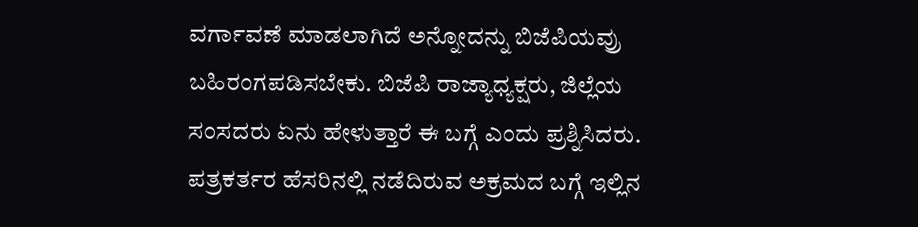ವರ್ಗಾವಣೆ ಮಾಡಲಾಗಿದೆ ಅನ್ನೋದನ್ನು ಬಿಜೆಪಿಯವ್ರು ಬಹಿರಂಗಪಡಿಸಬೇಕು. ಬಿಜೆಪಿ ರಾಜ್ಯಾಧ್ಯಕ್ಷರು, ಜಿಲ್ಲೆಯ ಸಂಸದರು ಏನು ಹೇಳುತ್ತಾರೆ ಈ ಬಗ್ಗೆ ಎಂದು ಪ್ರಶ್ನಿಸಿದರು.
ಪತ್ರಕರ್ತರ ಹೆಸರಿನಲ್ಲಿ ನಡೆದಿರುವ ಅಕ್ರಮದ ಬಗ್ಗೆ ಇಲ್ಲಿನ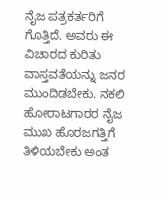ನೈಜ ಪತ್ರಕರ್ತರಿಗೆ ಗೊತ್ತಿದೆ. ಅವರು ಈ ವಿಚಾರದ ಕುರಿತು ವಾಸ್ತವತೆಯನ್ನು ಜನರ ಮುಂದಿಡಬೇಕು. ನಕಲಿ ಹೋರಾಟಗಾರರ ನೈಜ ಮುಖ ಹೊರಜಗತ್ತಿಗೆ ತಿಳಿಯಬೇಕು ಅಂತ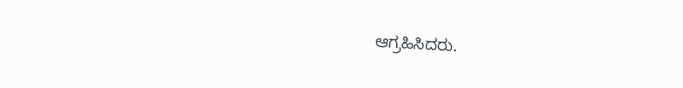ಆಗ್ರಹಿಸಿದರು.